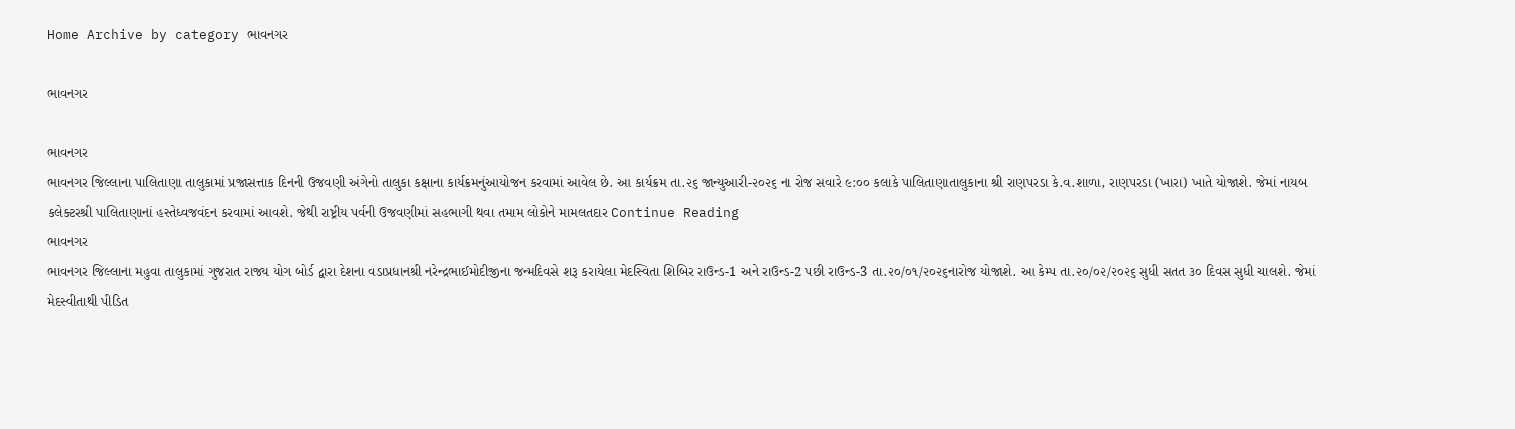Home Archive by category ભાવનગર

ભાવનગર

ભાવનગર
ભાવનગર જિલ્લાના પાલિતાણા તાલુકામાં પ્રજાસત્તાક દિનની ઉજવણી અંગેનો તાલુકા કક્ષાના કાર્યક્રમનુંઆયોજન કરવામાં આવેલ છે. આ કાર્યક્રમ તા.૨૬ જાન્યુઆરી-૨૦૨૬ ના રોજ સવારે ૯:૦૦ કલાકે પાલિતાણાતાલુકાના શ્રી રાણપરડા કે.વ.શાળા, રાણપરડા (ખારા) ખાતે યોજાશે. જેમાં નાયબ કલેક્ટરશ્રી પાલિતાણાનાં હસ્તેધ્વજવંદન કરવામાં આવશે. જેથી રાષ્ટ્રીય પર્વની ઉજવણીમાં સહભાગી થવા તમામ લોકોને મામલતદાર Continue Reading
ભાવનગર
ભાવનગર જિલ્લાના મહુવા તાલુકામાં ગુજરાત રાજ્ય યોગ બોર્ડ દ્વારા દેશના વડાપ્રધાનશ્રી નરેન્દ્રભાઈમોદીજીના જન્મદિવસે શરૂ કરાયેલા મેદસ્વિતા શિબિર રાઉન્ડ-1 અને રાઉન્ડ-2 પછી રાઉન્ડ-3 તા.૨૦/૦૧/૨૦૨૬નારોજ યોજાશે. આ કેમ્પ તા.૨૦/૦૨/૨૦૨૬ સુધી સતત ૩૦ દિવસ સુધી ચાલશે. જેમાં મેદસ્વીતાથી પીડિત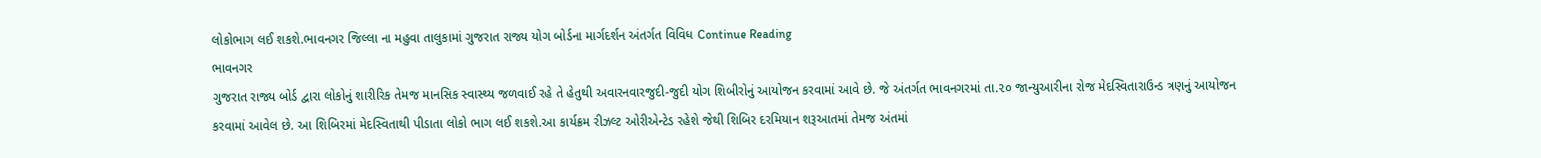લોકોભાગ લઈ શકશે.ભાવનગર જિલ્લા ના મહુવા તાલુકામાં ગુજરાત રાજ્ય યોગ બોર્ડના માર્ગદર્શન અંતર્ગત વિવિધ Continue Reading
ભાવનગર
ગુજરાત રાજ્ય બોર્ડ દ્વારા લોકોનું શારીરિક તેમજ માનસિક સ્વાસ્થ્ય જળવાઈ રહે તે હેતુથી અવારનવારજુદી-જુદી યોગ શિબીરોનું આયોજન કરવામાં આવે છે. જે અંતર્ગત ભાવનગરમાં તા.૨૦ જાન્યુઆરીના રોજ મેદસ્વિતારાઉન્ડ ત્રણનું આયોજન કરવામાં આવેલ છે. આ શિબિરમાં મેદસ્વિતાથી પીડાતા લોકો ભાગ લઈ શકશે.આ કાર્યક્રમ રીઝલ્ટ ઓરીએન્ટેડ રહેશે જેથી શિબિર દરમિયાન શરૂઆતમાં તેમજ અંતમાં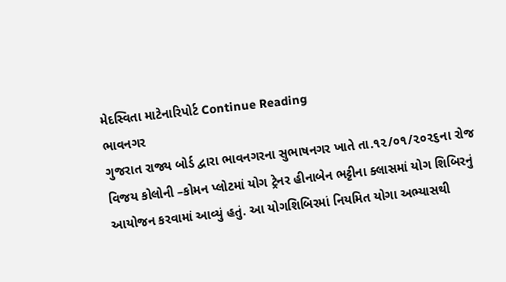મેદસ્વિતા માટેનારિપોર્ટ Continue Reading
ભાવનગર
ગુજરાત રાજ્ય બોર્ડ દ્વારા ભાવનગરના સુભાષનગર ખાતે તા.૧૨/૦૧/૨૦૨૬ના રોજ વિજય કોલોની –કોમન પ્લોટમાં યોગ ટ્રેનર હીનાબેન ભટ્ટીના ક્લાસમાં યોગ શિબિરનું આયોજન કરવામાં આવ્યું હતું. આ યોગશિબિરમાં નિયમિત યોગા અભ્યાસથી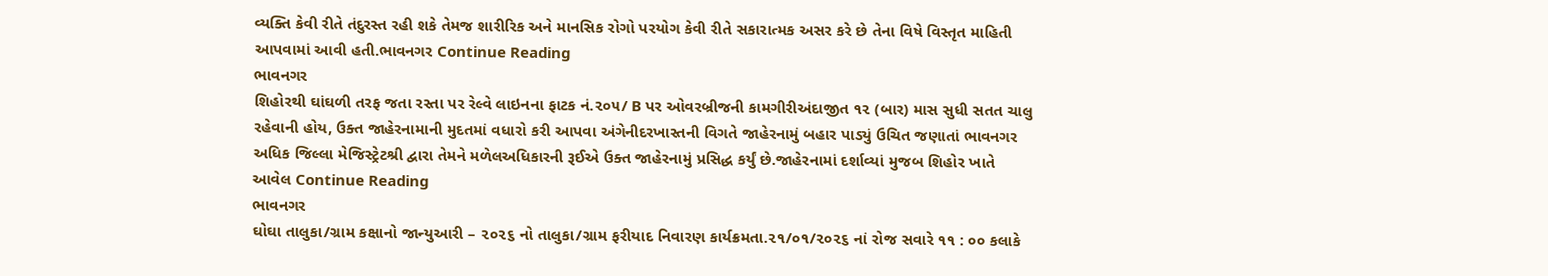વ્યક્તિ કેવી રીતે તંદુરસ્ત રહી શકે તેમજ શારીરિક અને માનસિક રોગો પરયોગ કેવી રીતે સકારાત્મક અસર કરે છે તેના વિષે વિસ્તૃત માહિતી આપવામાં આવી હતી.ભાવનગર Continue Reading
ભાવનગર
શિહોરથી ઘાંઘળી તરફ જતા રસ્તા પર રેલ્વે લાઇનના ફાટક નં.૨૦૫/ B પર ઓવરબ્રીજની કામગીરીઅંદાજીત ૧૨ (બાર) માસ સુધી સતત ચાલુ રહેવાની હોય, ઉક્ત જાહેરનામાની મુદતમાં વધારો કરી આપવા અંગેનીદરખાસ્તની વિગતે જાહેરનામું બહાર પાડ્યું ઉચિત જણાતાં ભાવનગર અધિક જિલ્લા મેજિસ્ટ્રેટશ્રી દ્વારા તેમને મળેલઅધિકારની રૂઈએ ઉક્ત જાહેરનામું પ્રસિદ્ધ કર્યું છે.જાહેરનામાં દર્શાવ્યાં મુજબ શિહોર ખાતે આવેલ Continue Reading
ભાવનગર
ઘોઘા તાલુકા/ગ્રામ કક્ષાનો જાન્યુઆરી – ૨૦૨૬ નો તાલુકા/ગ્રામ ફરીયાદ નિવારણ કાર્યક્રમતા.૨૧/૦૧/૨૦૨૬ નાં રોજ સવારે ૧૧ : ૦૦ કલાકે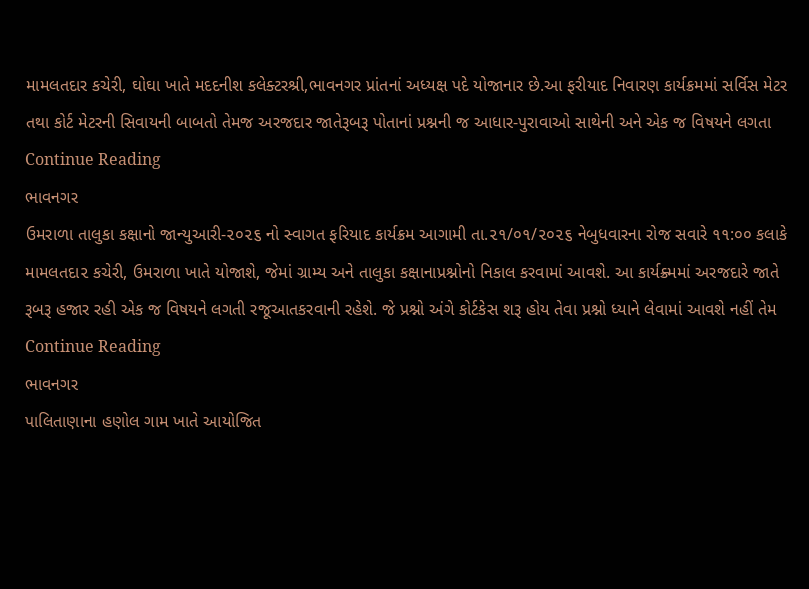મામલતદાર કચેરી, ઘોઘા ખાતે મદદનીશ કલેક્ટરશ્રી,ભાવનગર પ્રાંતનાં અધ્યક્ષ પદે યોજાનાર છે.આ ફરીયાદ નિવારણ કાર્યક્રમમાં સર્વિસ મેટર તથા કોર્ટ મેટરની સિવાયની બાબતો તેમજ અરજદાર જાતેરૂબરૂ પોતાનાં પ્રશ્નની જ આધાર-પુરાવાઓ સાથેની અને એક જ વિષયને લગતા Continue Reading
ભાવનગર
ઉમરાળા તાલુકા કક્ષાનો જાન્યુઆરી-૨૦૨૬ નો સ્વાગત ફરિયાદ કાર્યક્રમ આગામી તા.૨૧/૦૧/૨૦૨૬ નેબુધવારના રોજ સવારે ૧૧:૦૦ કલાકે મામલતદા૨ કચેરી, ઉમરાળા ખાતે યોજાશે, જેમાં ગ્રામ્ય અને તાલુકા કક્ષાનાપ્રશ્નોનો નિકાલ કરવામાં આવશે. આ કાર્યક્ર્મમાં અરજદારે જાતે રૂબરૂ હજાર રહી એક જ વિષયને લગતી રજૂઆતકરવાની રહેશે. જે પ્રશ્નો અંગે કોર્ટકેસ શરૂ હોય તેવા પ્રશ્નો ધ્યાને લેવામાં આવશે નહીં તેમ Continue Reading
ભાવનગર
પાલિતાણાના હણોલ ગામ ખાતે આયોજિત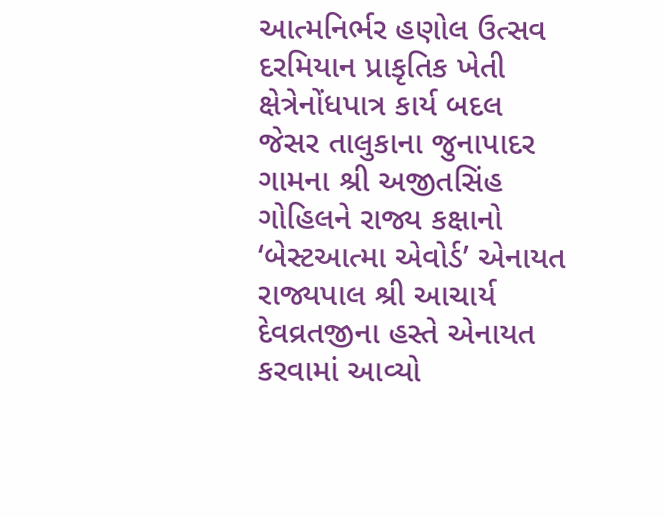આત્મનિર્ભર હણોલ ઉત્સવ દરમિયાન પ્રાકૃતિક ખેતી ક્ષેત્રેનોંધપાત્ર કાર્ય બદલ જેસર તાલુકાના જુનાપાદર ગામના શ્રી અજીતસિંહ ગોહિલને રાજ્ય કક્ષાનો ‘બેસ્ટઆત્મા એવોર્ડ’ એનાયત રાજ્યપાલ શ્રી આચાર્ય દેવવ્રતજીના હસ્તે એનાયત કરવામાં આવ્યો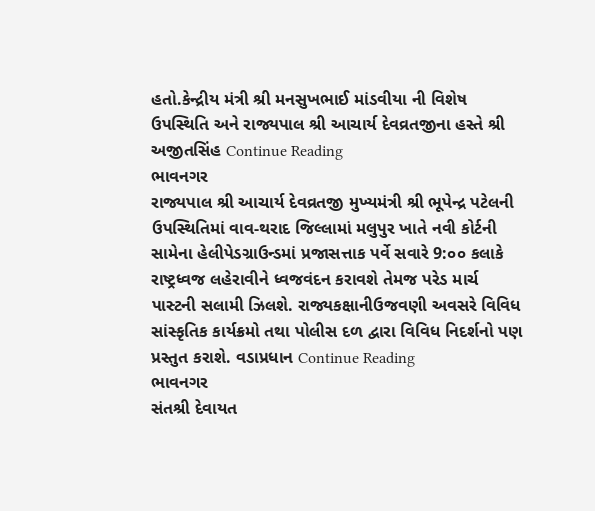હતો.કેન્દ્રીય મંત્રી શ્રી મનસુખભાઈ માંડવીયા ની વિશેષ ઉપસ્થિતિ અને રાજ્યપાલ શ્રી આચાર્ય દેવવ્રતજીના હસ્તે શ્રી અજીતસિંહ Continue Reading
ભાવનગર
રાજ્યપાલ શ્રી આચાર્ય દેવવ્રતજી મુખ્યમંત્રી શ્રી ભૂપેન્દ્ર પટેલની ઉપસ્થિતિમાં વાવ-થરાદ જિલ્લામાં મલુપુર ખાતે નવી કોર્ટની સામેના હેલીપેડગ્રાઉન્ડમાં પ્રજાસત્તાક પર્વે સવારે 9:૦૦ કલાકે રાષ્ટ્રધ્વજ લહેરાવીને ધ્વજવંદન કરાવશે તેમજ પરેડ માર્ચ પાસ્ટની સલામી ઝિલશે. રાજ્યકક્ષાનીઉજવણી અવસરે વિવિધ સાંસ્કૃતિક કાર્યક્રમો તથા પોલીસ દળ દ્વારા વિવિધ નિદર્શનો પણ પ્રસ્તુત કરાશે. વડાપ્રધાન Continue Reading
ભાવનગર
સંતશ્રી દેવાયત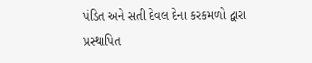પંડિત અને સતી દેવલ દેના કરકમળો દ્વારા પ્રસ્થાપિત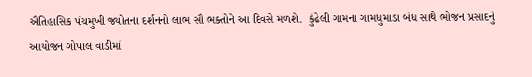ઐતિહાસિક પંચમુખી જ્યોતના દર્શનનો લાભ સૌ ભક્તોને આ દિવસે મળશે.  કુંઢેલી ગામના ગામધુમાડા બંધ સાથે ભોજન પ્રસાદનું આયોજન ગોપાલ વાડીમાં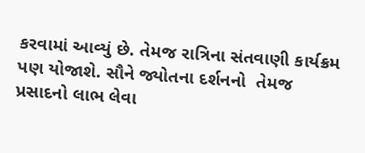કરવામાં આવ્યું છે. તેમજ રાત્રિના સંતવાણી કાર્યક્રમ પણ યોજાશે. સૌને જ્યોતના દર્શનનો  તેમજ પ્રસાદનો લાભ લેવા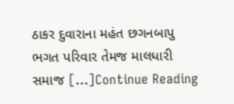ઠાકર દુવારાના મહંત છગનબાપુ ભગત પરિવાર તેમજ માલધારી સમાજ […]Continue Reading